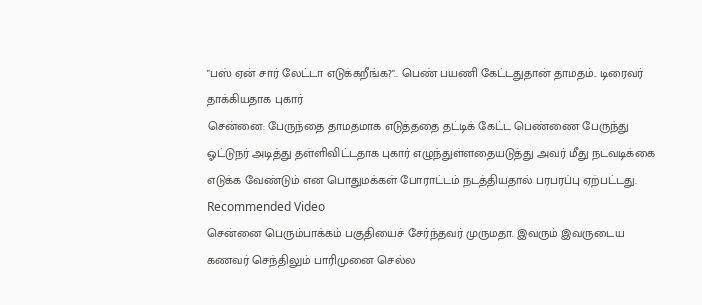"பஸ் ஏன் சார் லேட்டா எடுக்கறீங்க?".. பெண் பயணி கேட்டதுதான் தாமதம்.. டிரைவர் தாக்கியதாக புகார்
சென்னை: பேருந்தை தாமதமாக எடுத்ததை தட்டிக் கேட்ட பெண்ணை பேருந்து ஓட்டுநர் அடித்து தள்ளிவிட்டதாக புகார் எழுந்துள்ளதையடுத்து அவர் மீது நடவடிக்கை எடுக்க வேண்டும் என பொதுமக்கள் போராட்டம் நடத்தியதால் பரபரப்பு ஏற்பட்டது.
Recommended Video
சென்னை பெரும்பாக்கம் பகுதியைச் சேர்ந்தவர் முருமதா. இவரும் இவருடைய கணவர் செந்திலும் பாரிமுனை செல்ல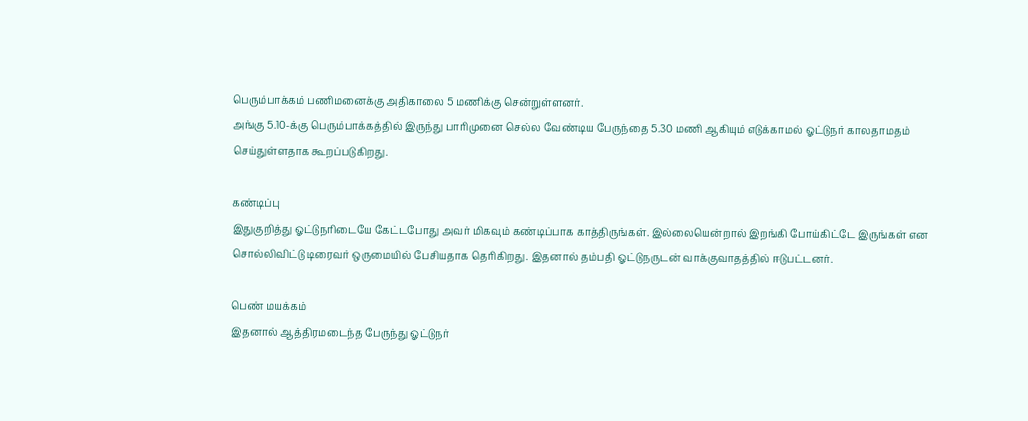பெரும்பாக்கம் பணிமனைக்கு அதிகாலை 5 மணிக்கு சென்றுள்ளனர்.
அங்கு 5.10-க்கு பெரும்பாக்கத்தில் இருந்து பாரிமுனை செல்ல வேண்டிய பேருந்தை 5.30 மணி ஆகியும் எடுக்காமல் ஓட்டுநர் காலதாமதம் செய்துள்ளதாக கூறப்படுகிறது.

கண்டிப்பு
இதுகுறித்து ஓட்டுநரிடையே கேட்டபோது அவர் மிகவும் கண்டிப்பாக காத்திருங்கள். இல்லையென்றால் இறங்கி போய்கிட்டே இருங்கள் என சொல்லிவிட்டு டிரைவர் ஒருமையில் பேசியதாக தெரிகிறது. இதனால் தம்பதி ஓட்டுநருடன் வாக்குவாதத்தில் ஈடுபட்டனர்.

பெண் மயக்கம்
இதனால் ஆத்திரமடைந்த பேருந்து ஓட்டுநர்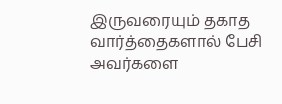இருவரையும் தகாத வார்த்தைகளால் பேசி அவர்களை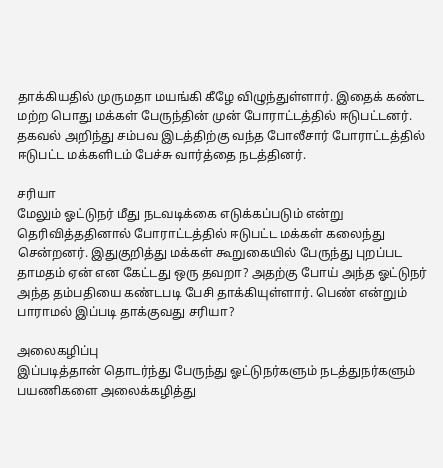தாக்கியதில் முருமதா மயங்கி கீழே விழுந்துள்ளார். இதைக் கண்ட மற்ற பொது மக்கள் பேருந்தின் முன் போராட்டத்தில் ஈடுபட்டனர். தகவல் அறிந்து சம்பவ இடத்திற்கு வந்த போலீசார் போராட்டத்தில் ஈடுபட்ட மக்களிடம் பேச்சு வார்த்தை நடத்தினர்.

சரியா
மேலும் ஓட்டுநர் மீது நடவடிக்கை எடுக்கப்படும் என்று தெரிவித்ததினால் போராட்டத்தில் ஈடுபட்ட மக்கள் கலைந்து சென்றனர். இதுகுறித்து மக்கள் கூறுகையில் பேருந்து புறப்பட தாமதம் ஏன் என கேட்டது ஒரு தவறா? அதற்கு போய் அந்த ஓட்டுநர் அந்த தம்பதியை கண்டபடி பேசி தாக்கியுள்ளார். பெண் என்றும் பாராமல் இப்படி தாக்குவது சரியா?

அலைகழிப்பு
இப்படித்தான் தொடர்ந்து பேருந்து ஓட்டுநர்களும் நடத்துநர்களும் பயணிகளை அலைக்கழித்து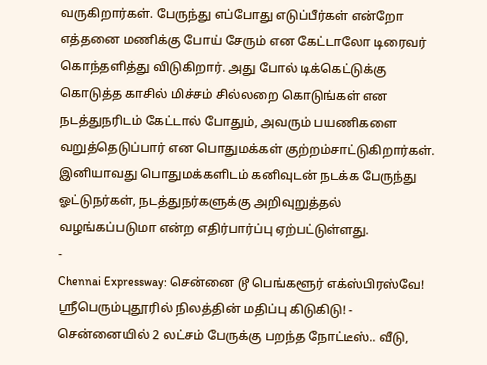வருகிறார்கள். பேருந்து எப்போது எடுப்பீர்கள் என்றோ எத்தனை மணிக்கு போய் சேரும் என கேட்டாலோ டிரைவர் கொந்தளித்து விடுகிறார். அது போல் டிக்கெட்டுக்கு கொடுத்த காசில் மிச்சம் சில்லறை கொடுங்கள் என நடத்துநரிடம் கேட்டால் போதும், அவரும் பயணிகளை வறுத்தெடுப்பார் என பொதுமக்கள் குற்றம்சாட்டுகிறார்கள். இனியாவது பொதுமக்களிடம் கனிவுடன் நடக்க பேருந்து ஓட்டுநர்கள், நடத்துநர்களுக்கு அறிவுறுத்தல் வழங்கப்படுமா என்ற எதிர்பார்ப்பு ஏற்பட்டுள்ளது.
-
Chennai Expressway: சென்னை டூ பெங்களூர் எக்ஸ்பிரஸ்வே! ஸ்ரீபெரும்புதூரில் நிலத்தின் மதிப்பு கிடுகிடு! -
சென்னையில் 2 லட்சம் பேருக்கு பறந்த நோட்டீஸ்.. வீடு,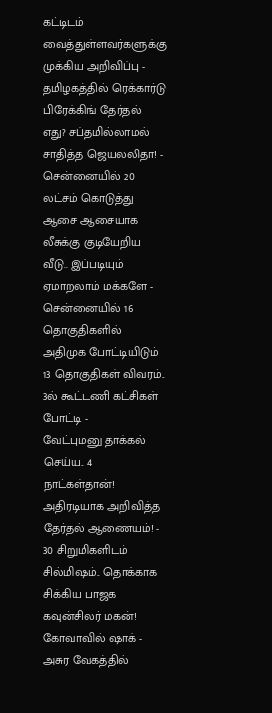கட்டிடம் வைத்துள்ளவர்களுக்கு முக்கிய அறிவிப்பு -
தமிழகத்தில் ரெக்கார்டு பிரேக்கிங் தேர்தல் எது? சப்தமில்லாமல் சாதித்த ஜெயலலிதா! -
சென்னையில் 20 லட்சம் கொடுத்து ஆசை ஆசையாக லீசுக்கு குடியேறிய வீடு.. இப்படியும் ஏமாறலாம் மக்களே -
சென்னையில் 16 தொகுதிகளில் அதிமுக போட்டியிடும் 13 தொகுதிகள் விவரம்.. 3ல் கூட்டணி கட்சிகள் போட்டி -
வேட்புமனு தாக்கல் செய்ய.. 4 நாட்கள்தான்! அதிரடியாக அறிவித்த தேர்தல் ஆணையம்! -
30 சிறுமிகளிடம் சில்மிஷம்.. தொக்காக சிக்கிய பாஜக கவுன்சிலர் மகன்! கோவாவில் ஷாக் -
அசுர வேகத்தில்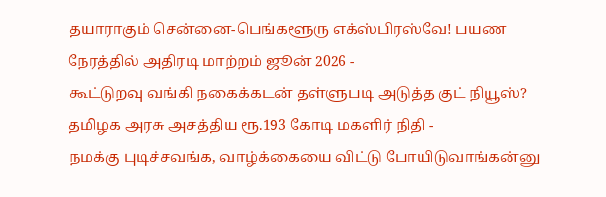தயாராகும் சென்னை-பெங்களூரு எக்ஸ்பிரஸ்வே! பயண நேரத்தில் அதிரடி மாற்றம் ஜூன் 2026 -
கூட்டுறவு வங்கி நகைக்கடன் தள்ளுபடி அடுத்த குட் நியூஸ்? தமிழக அரசு அசத்திய ரூ.193 கோடி மகளிர் நிதி -
நமக்கு புடிச்சவங்க, வாழ்க்கையை விட்டு போயிடுவாங்கன்னு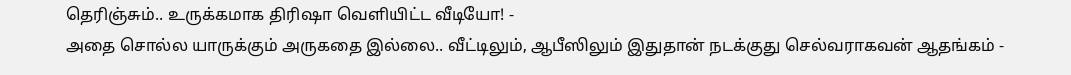தெரிஞ்சும்.. உருக்கமாக திரிஷா வெளியிட்ட வீடியோ! -
அதை சொல்ல யாருக்கும் அருகதை இல்லை.. வீட்டிலும், ஆபீஸிலும் இதுதான் நடக்குது செல்வராகவன் ஆதங்கம் -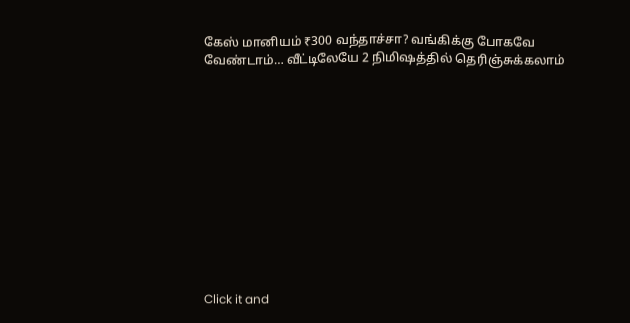கேஸ் மானியம் ₹300 வந்தாச்சா? வங்கிக்கு போகவே வேண்டாம்… வீட்டிலேயே 2 நிமிஷத்தில் தெரிஞ்சுக்கலாம்












Click it and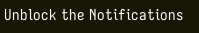Unblock the Notifications